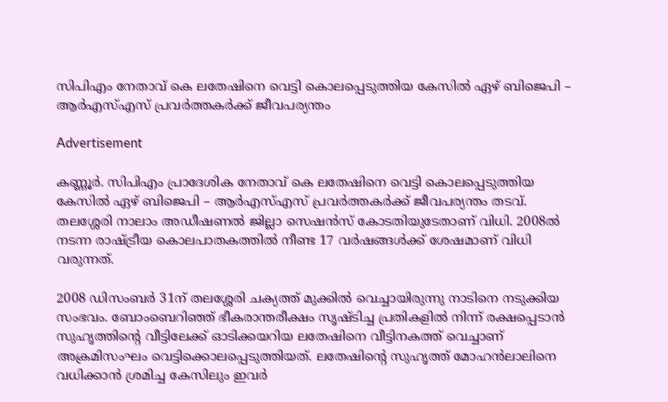സിപിഎം നേതാവ് കെ ലതേഷിനെ വെട്ടി കൊലപ്പെടുത്തിയ കേസിൽ ഏഴ് ബിജെപി – ആർഎസ്എസ് പ്രവർത്തകർക്ക് ജീവപര്യന്തം

Advertisement

കണ്ണൂര്‍. സിപിഎം പ്രാദേശിക നേതാവ് കെ ലതേഷിനെ വെട്ടി കൊലപ്പെടുത്തിയ കേസിൽ ഏഴ് ബിജെപി – ആർഎസ്എസ് പ്രവർത്തകർക്ക് ജീവപര്യന്തം തടവ്. തലശ്ശേരി നാലാം അഡീഷണൽ ജില്ലാ സെഷൻസ് കോടതിയുടേതാണ് വിധി. 2008ൽ നടന്ന രാഷ്ട്രീയ കൊലപാതകത്തിൽ നീണ്ട 17 വർഷങ്ങൾക്ക് ശേഷമാണ് വിധി വരുന്നത്.

2008 ഡിസംബർ 31ന് തലശ്ശേരി ചക്യത്ത് മുക്കിൽ വെച്ചായിരുന്നു നാടിനെ നടുക്കിയ സംഭവം. ബോംബെറിഞ്ഞ് ഭീകരാന്തരീക്ഷം സൃഷ്ടിച്ച പ്രതികളിൽ നിന്ന് രക്ഷപ്പെടാൻ സുഹൃത്തിന്റെ വീട്ടിലേക്ക് ഓടിക്കയറിയ ലതേഷിനെ വീട്ടിനകത്ത് വെച്ചാണ് അക്രമിസംഘം വെട്ടിക്കൊലപ്പെടുത്തിയത്. ലതേഷിന്റെ സുഹൃത്ത് മോഹൻലാലിനെ വധിക്കാൻ ശ്രമിച്ച കേസിലും ഇവർ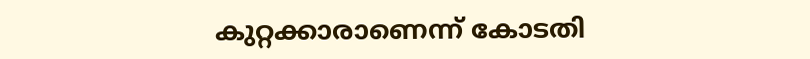കുറ്റക്കാരാണെന്ന് കോടതി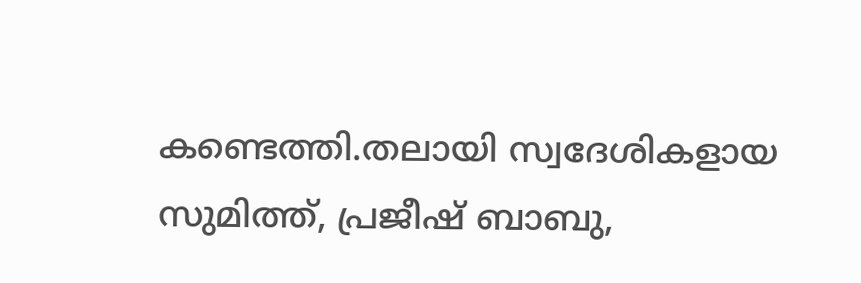കണ്ടെത്തി.തലായി സ്വദേശികളായ സുമിത്ത്, പ്രജീഷ് ബാബു,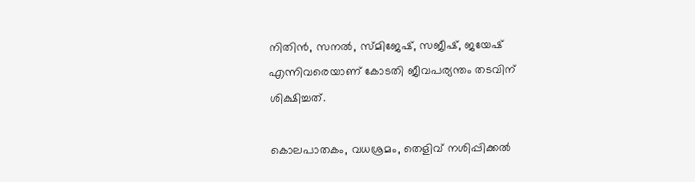നിതിൻ, സനൽ, സ്മിജേഷ്, സജീഷ്, ജയേഷ് എന്നിവരെയാണ് കോടതി ജീവപര്യന്തം തടവിന് ശിക്ഷിച്ചത്.

കൊലപാതകം, വധശ്രമം, തെളിവ് നശിപ്പിക്കൽ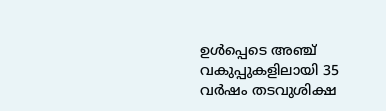ഉൾപ്പെടെ അഞ്ച് വകുപ്പുകളിലായി 35 വർഷം തടവുശിക്ഷ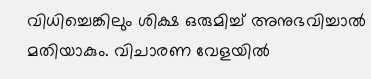വിധിച്ചെങ്കിലും ശിക്ഷ ഒരുമിച്ച് അനുഭവിച്ചാൽ മതിയാകും. വിചാരണ വേളയിൽ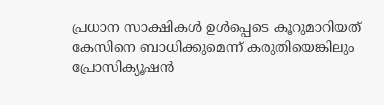പ്രധാന സാക്ഷികൾ ഉൾപ്പെടെ കൂറുമാറിയത് കേസിനെ ബാധിക്കുമെന്ന് കരുതിയെങ്കിലും പ്രോസിക്യൂഷൻ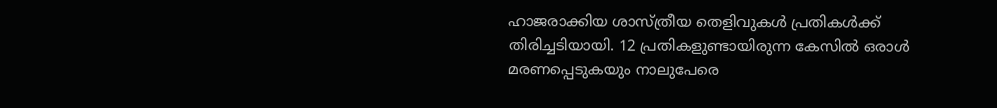ഹാജരാക്കിയ ശാസ്ത്രീയ തെളിവുകൾ പ്രതികൾക്ക് തിരിച്ചടിയായി. 12 പ്രതികളുണ്ടായിരുന്ന കേസിൽ ഒരാൾ മരണപ്പെടുകയും നാലുപേരെ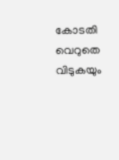കോടതി വെറുതെ വിടുകയും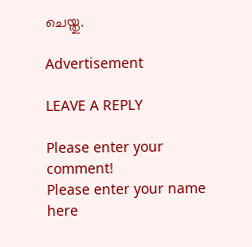ചെയ്തു.

Advertisement

LEAVE A REPLY

Please enter your comment!
Please enter your name here